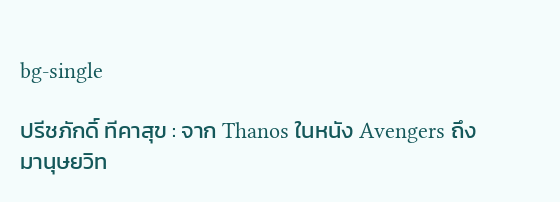bg-single

ปรีชภักดิ์ ทีคาสุข : จาก Thanos ในหนัง Avengers ถึงมานุษยวิท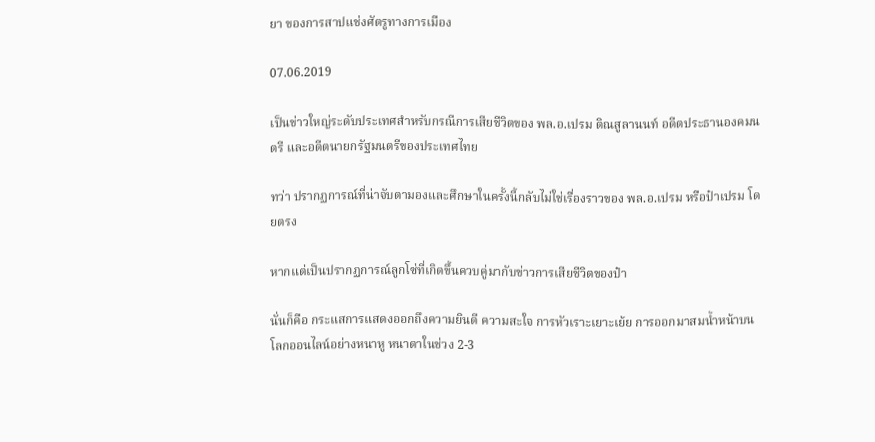ยา ของการสาปแช่งศัตรูทางการเมือง

07.06.2019

เป็นข่าวใหญ่ระดับประเทศสำหรับกรณีการเสียชีวิตของ พล.อ.เปรม ติณสูลานนท์ อดีตประธานองคมนตรี และอดีตนายกรัฐมนตรีของประเทศไทย

ทว่า ปรากฏการณ์ที่น่าจับตามองและศึกษาในครั้งนี้กลับไม่ใช่เรื่องราวของ พล.อ.เปรม หรือป๋าเปรม โดยตรง

หากแต่เป็นปรากฏการณ์ลูกโซ่ที่เกิดขึ้นควบคู่มากับข่าวการเสียชีวิตของป๋า

นั่นก็คือ กระแสการแสดงออกถึงความยินดี ความสะใจ การหัวเราะเยาะเย้ย การออกมาสมน้ำหน้าบนโลกออนไลน์อย่างหนาหู หนาตาในช่วง 2-3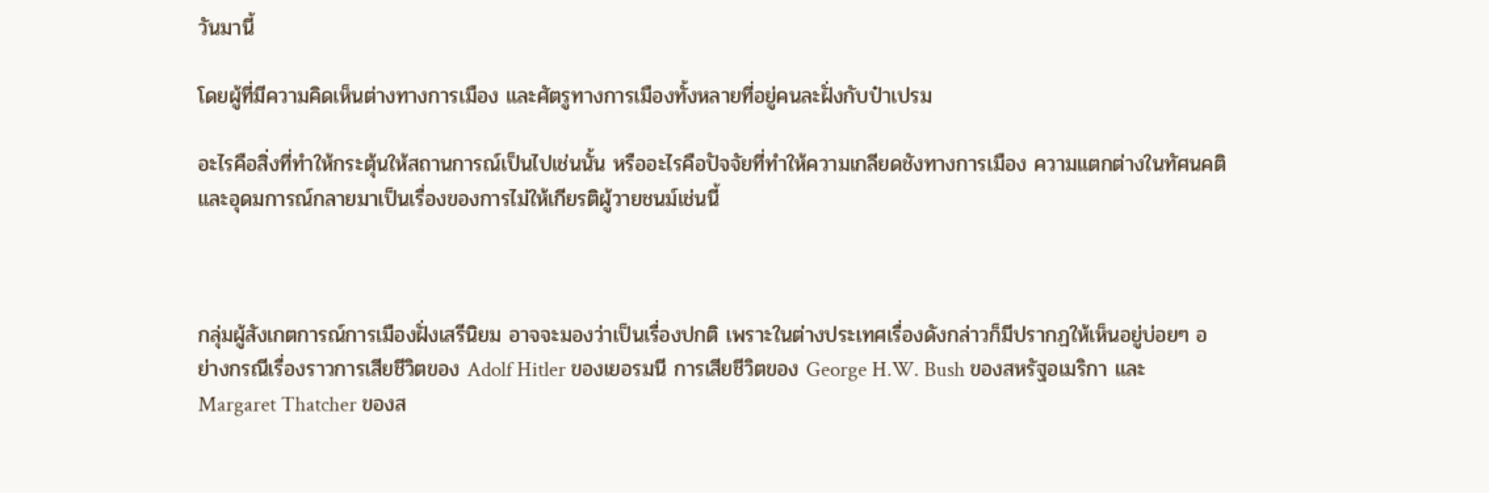วันมานี้

โดยผู้ที่มีความคิดเห็นต่างทางการเมือง และศัตรูทางการเมืองทั้งหลายที่อยู่คนละฝั่งกับป๋าเปรม

อะไรคือสิ่งที่ทำให้กระตุ้นให้สถานการณ์เป็นไปเช่นนั้น หรืออะไรคือปัจจัยที่ทำให้ความเกลียดชังทางการเมือง ความแตกต่างในทัศนคติ และอุดมการณ์กลายมาเป็นเรื่องของการไม่ให้เกียรติผู้วายชนม์เช่นนี้



กลุ่มผู้สังเกตการณ์การเมืองฝั่งเสรีนิยม อาจจะมองว่าเป็นเรื่องปกติ เพราะในต่างประเทศเรื่องดังกล่าวก็มีปรากฏให้เห็นอยู่บ่อยๆ อย่างกรณีเรื่องราวการเสียชีวิตของ Adolf Hitler ของเยอรมนี การเสียชีวิตของ George H.W. Bush ของสหรัฐอเมริกา และ Margaret Thatcher ของส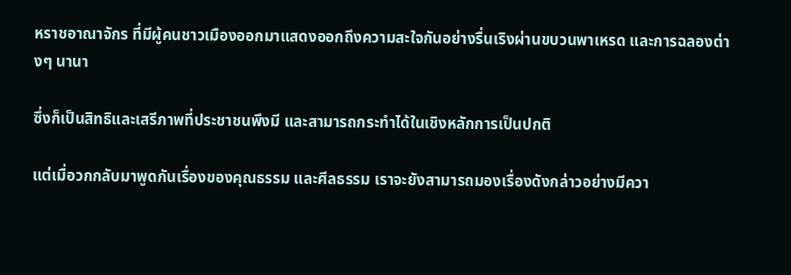หราชอาณาจักร ที่มีผู้คนชาวเมืองออกมาแสดงออกถึงความสะใจกันอย่างรื่นเริงผ่านขบวนพาเหรด และการฉลองต่างๆ นานา

ซึ่งก็เป็นสิทธิและเสรีภาพที่ประชาชนพึงมี และสามารถกระทำได้ในเชิงหลักการเป็นปกติ

แต่เมื่อวกกลับมาพูดกันเรื่องของคุณธรรม และศีลธรรม เราจะยังสามารถมองเรื่องดังกล่าวอย่างมีควา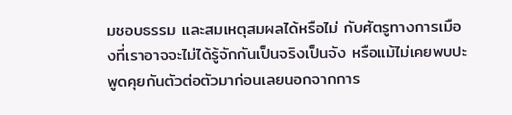มชอบธรรม และสมเหตุสมผลได้หรือไม่ กับศัตรูทางการเมืองที่เราอาจจะไม่ได้รู้จักกันเป็นจริงเป็นจัง หรือแม้ไม่เคยพบปะพูดคุยกันตัวต่อตัวมาก่อนเลยนอกจากการ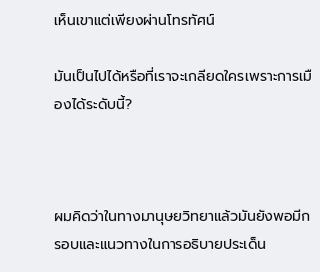เห็นเขาแต่เพียงผ่านโทรทัศน์

มันเป็นไปได้หรือที่เราจะเกลียดใครเพราะการเมืองได้ระดับนี้?



ผมคิดว่าในทางมานุษยวิทยาแล้วมันยังพอมีกรอบและแนวทางในการอธิบายประเด็น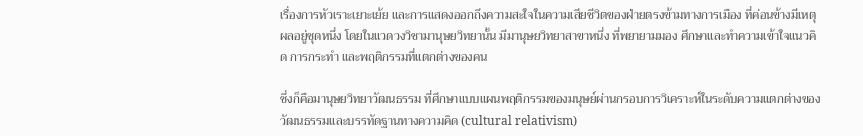เรื่องการหัวเราะเยาะเย้ย และการแสดงออกถึงความสะใจในความเสียชีวิตของฝ่ายตรงข้ามทางการเมือง ที่ค่อนข้างมีเหตุผลอยู่ชุดหนึ่ง โดยในแวดวงวิชามานุษยวิทยานั้น มีมานุษยวิทยาสาขาหนึ่ง ที่พยายามมอง ศึกษาและทำความเข้าใจแนวคิด การกระทำ และพฤติกรรมที่แตกต่างของคน

ซึ่งก็คือมานุษยวิทยาวัฒนธรรม ที่ศึกษาแบบแผนพฤติกรรมของมนุษย์ผ่านกรอบการวิเคราะห์ในระดับความแตกต่างของวัฒนธรรมและบรรทัดฐานทางความคิด (cultural relativism)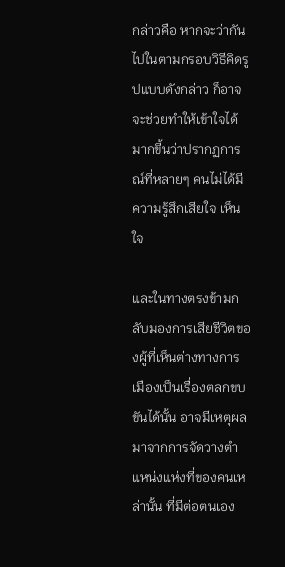กล่าวคือ หากจะว่ากันไปในตามกรอบวิธีคิดรูปแบบดังกล่าว ก็อาจจะช่วยทำให้เข้าใจได้มากขี้นว่าปรากฏการณ์ที่หลายๆ คนไม่ได้มีความรู้สึกเสียใจ เห็นใจ

และในทางตรงข้ามกลับมองการเสียชีวิตของผู้ที่เห็นต่างทางการเมืองเป็นเรื่องตลกขบขันได้นั้น อาจมีเหตุผลมาจากการจัดวางตำแหน่งแห่งที่ของคนเหล่านั้น ที่มีต่อตนเอง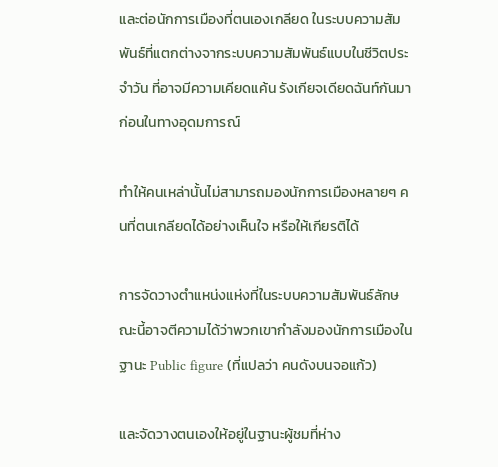และต่อนักการเมืองที่ตนเองเกลียด ในระบบความสัมพันธ์ที่แตกต่างจากระบบความสัมพันธ์แบบในชีวิตประจำวัน ที่อาจมีความเคียดแค้น รังเกียจเดียดฉันท์กันมาก่อนในทางอุดมการณ์

ทำให้คนเหล่านั้นไม่สามารถมองนักการเมืองหลายๆ คนที่ตนเกลียดได้อย่างเห็นใจ หรือให้เกียรติได้

การจัดวางตำแหน่งแห่งที่ในระบบความสัมพันธ์ลักษณะนี้อาจตีความได้ว่าพวกเขากำลังมองนักการเมืองในฐานะ Public figure (ที่แปลว่า คนดังบนจอแก้ว)

และจัดวางตนเองให้อยู่ในฐานะผู้ชมที่ห่าง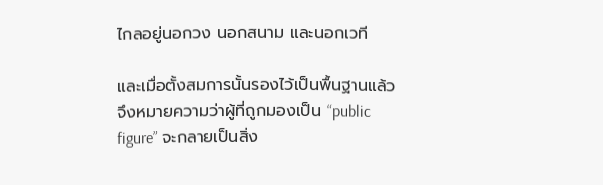ไกลอยู่นอกวง นอกสนาม และนอกเวที

และเมื่อตั้งสมการนั้นรองไว้เป็นพื้นฐานแล้ว จึงหมายความว่าผู้ที่ถูกมองเป็น “public figure” จะกลายเป็นสิ่ง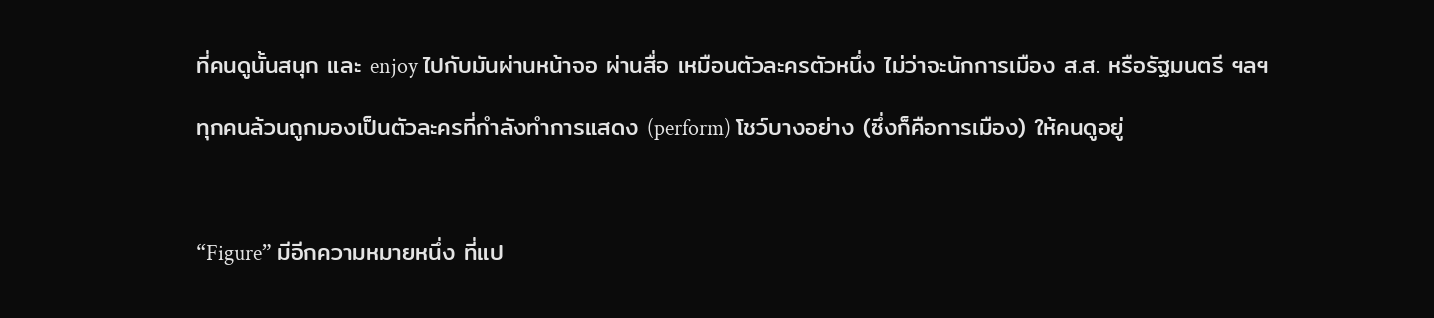ที่คนดูนั้นสนุก และ enjoy ไปกับมันผ่านหน้าจอ ผ่านสื่อ เหมือนตัวละครตัวหนึ่ง ไม่ว่าจะนักการเมือง ส.ส. หรือรัฐมนตรี ฯลฯ

ทุกคนล้วนถูกมองเป็นตัวละครที่กำลังทำการแสดง (perform) โชว์บางอย่าง (ซึ่งก็คือการเมือง) ให้คนดูอยู่



“Figure” มีอีกความหมายหนึ่ง ที่แป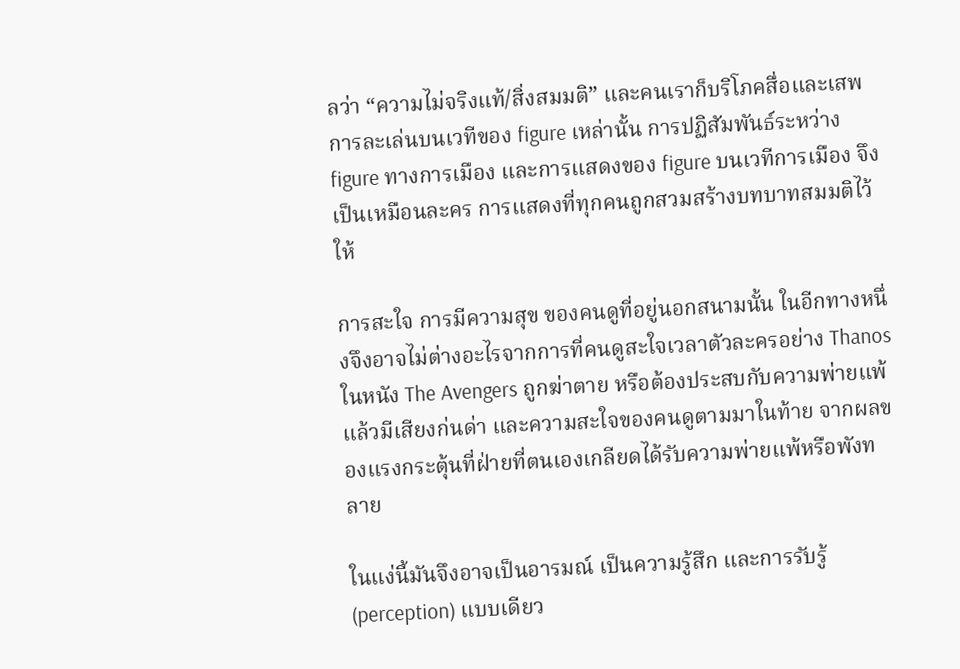ลว่า “ความไม่จริงแท้/สิ่งสมมติ” และคนเราก็บริโภคสื่อและเสพการละเล่นบนเวทีของ figure เหล่านั้น การปฏิสัมพันธ์ระหว่าง figure ทางการเมือง และการแสดงของ figure บนเวทีการเมือง จึงเป็นเหมือนละคร การแสดงที่ทุกคนถูกสวมสร้างบทบาทสมมติไว้ให้

การสะใจ การมีความสุข ของคนดูที่อยู่นอกสนามนั้น ในอีกทางหนึ่งจึงอาจไม่ต่างอะไรจากการที่คนดูสะใจเวลาตัวละครอย่าง Thanos ในหนัง The Avengers ถูกฆ่าตาย หรือต้องประสบกับความพ่ายแพ้ แล้วมีเสียงก่นด่า และความสะใจของคนดูตามมาในท้าย จากผลของแรงกระตุ้นที่ฝ่ายที่ตนเองเกลียดได้รับความพ่ายแพ้หรือพังทลาย

ในแง่นี้มันจึงอาจเป็นอารมณ์ เป็นความรู้สึก และการรับรู้ (perception) แบบเดียว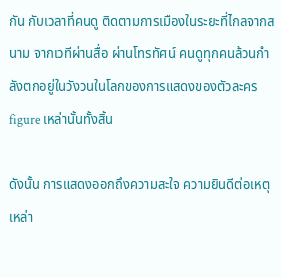กัน กับเวลาที่คนดู ติดตามการเมืองในระยะที่ไกลจากสนาม จากเวทีผ่านสื่อ ผ่านโทรทัศน์ คนดูทุกคนล้วนกำลังตกอยู่ในวังวนในโลกของการแสดงของตัวละคร figure เหล่านั้นทั้งสิ้น

ดังนั้น การแสดงออกถึงความสะใจ ความยินดีต่อเหตุเหล่า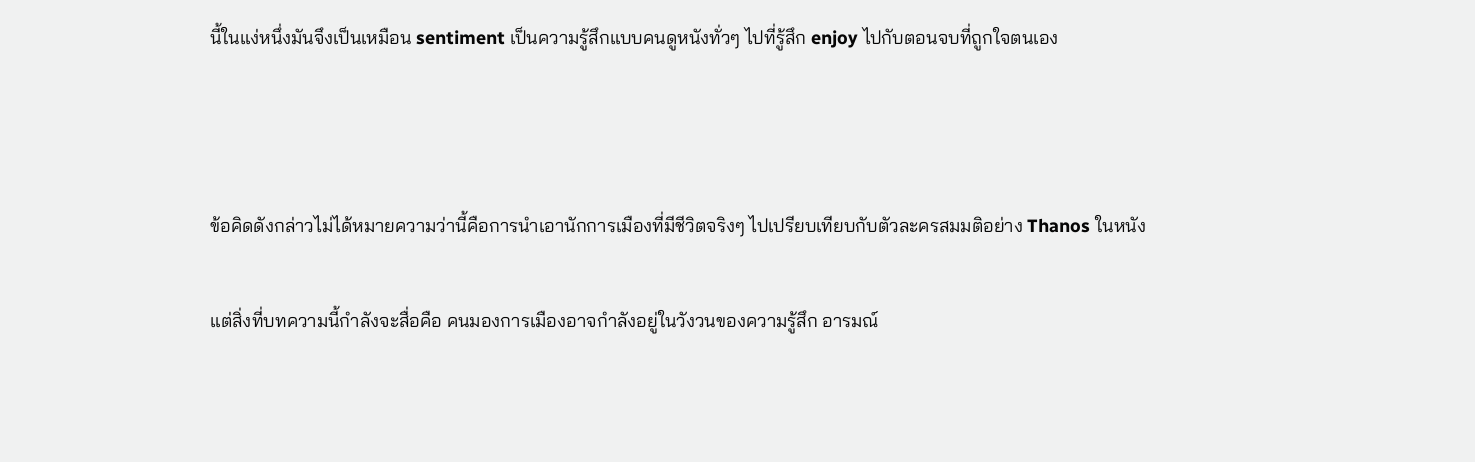นี้ในแง่หนึ่งมันจึงเป็นเหมือน sentiment เป็นความรู้สึกแบบคนดูหนังทั่วๆ ไปที่รู้สึก enjoy ไปกับตอนจบที่ถูกใจตนเอง



ข้อคิดดังกล่าวไม่ได้หมายความว่านี้คือการนำเอานักการเมืองที่มีชีวิตจริงๆ ไปเปรียบเทียบกับตัวละครสมมติอย่าง Thanos ในหนัง

แต่สิ่งที่บทความนี้กำลังจะสื่อคือ คนมองการเมืองอาจกำลังอยู่ในวังวนของความรู้สึก อารมณ์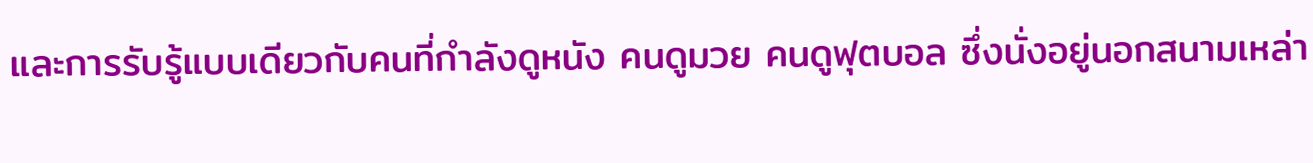และการรับรู้แบบเดียวกับคนที่กำลังดูหนัง คนดูมวย คนดูฟุตบอล ซึ่งนั่งอยู่นอกสนามเหล่า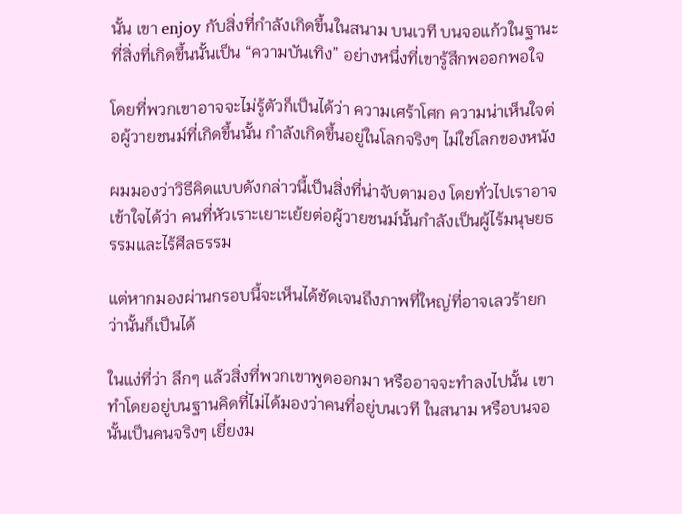นั้น เขา enjoy กับสิ่งที่กำลังเกิดขึ้นในสนาม บนเวที บนจอแก้วในฐานะที่สิ่งที่เกิดขึ้นนั้นเป็น “ความบันเทิง” อย่างหนึ่งที่เขารู้สึกพออกพอใจ

โดยที่พวกเขาอาจจะไม่รู้ตัวก็เป็นได้ว่า ความเศร้าโศก ความน่าเห็นใจต่อผู้วายชนม์ที่เกิดขึ้นนั้น กำลังเกิดขึ้นอยู่ในโลกจริงๆ ไม่ใช่โลกของหนัง

ผมมองว่าวิธีคิดแบบดังกล่าวนี้เป็นสิ่งที่น่าจับตามอง โดยทั่วไปเราอาจเข้าใจได้ว่า คนที่หัวเราะเยาะเย้ยต่อผู้วายชนม์นั้นกำลังเป็นผู้ไร้มนุษยธรรมและไร้ศีลธรรม

แต่หากมองผ่านกรอบนี้จะเห็นได้ชัดเจนถึงภาพที่ใหญ่ที่อาจเลวร้ายกว่านั้นก็เป็นได้

ในแง่ที่ว่า ลึกๆ แล้วสิ่งที่พวกเขาพูดออกมา หรืออาจจะทำลงไปนั้น เขาทำโดยอยู่บนฐานคิดที่ไม่ได้มองว่าคนที่อยู่บนเวที ในสนาม หรือบนจอนั้นเป็นคนจริงๆ เยี่ยงม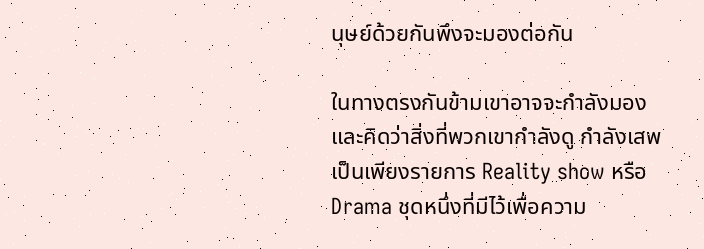นุษย์ด้วยกันพึงจะมองต่อกัน

ในทางตรงกันข้ามเขาอาจจะกำลังมอง และคิดว่าสิ่งที่พวกเขากำลังดู กำลังเสพ เป็นเพียงรายการ Reality show หรือ Drama ชุดหนึ่งที่มีไว้เพื่อความ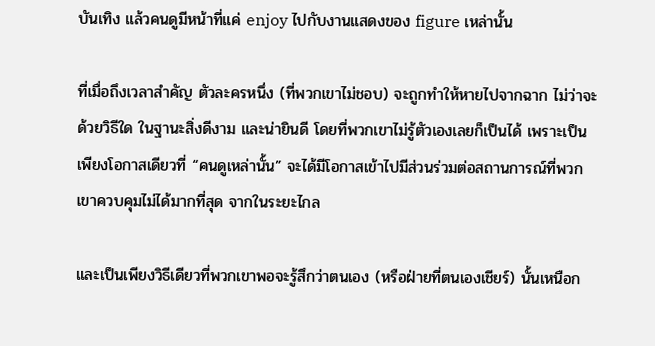บันเทิง แล้วคนดูมีหน้าที่แค่ enjoy ไปกับงานแสดงของ figure เหล่านั้น

ที่เมื่อถึงเวลาสำคัญ ตัวละครหนึ่ง (ที่พวกเขาไม่ชอบ) จะถูกทำให้หายไปจากฉาก ไม่ว่าจะด้วยวิธีใด ในฐานะสิ่งดีงาม และน่ายินดี โดยที่พวกเขาไม่รู้ตัวเองเลยก็เป็นได้ เพราะเป็นเพียงโอกาสเดียวที่ “คนดูเหล่านั้น” จะได้มีโอกาสเข้าไปมีส่วนร่วมต่อสถานการณ์ที่พวกเขาควบคุมไม่ได้มากที่สุด จากในระยะไกล

และเป็นเพียงวิธีเดียวที่พวกเขาพอจะรู้สึกว่าตนเอง (หรือฝ่ายที่ตนเองเชียร์) นั้นเหนือก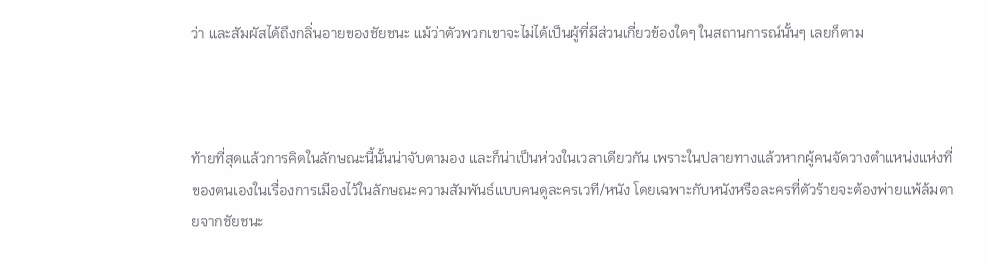ว่า และสัมผัสได้ถึงกลิ่นอายของชัยชนะ แม้ว่าตัวพวกเขาจะไม่ได้เป็นผู้ที่มีส่วนเกี่ยวข้องใดๆ ในสถานการณ์นั้นๆ เลยก็ตาม



ท้ายที่สุดแล้วการคิดในลักษณะนี้นั้นน่าจับตามอง และก็น่าเป็นห่วงในเวลาเดียวกัน เพราะในปลายทางแล้วหากผู้คนจัดวางตำแหน่งแห่งที่ของตนเองในเรื่องการเมืองไว้ในลักษณะความสัมพันธ์แบบคนดูละครเวที/หนัง โดยเฉพาะกับหนังหรือละครที่ตัวร้ายจะต้องพ่ายแพ้ล้มตายจากชัยชนะ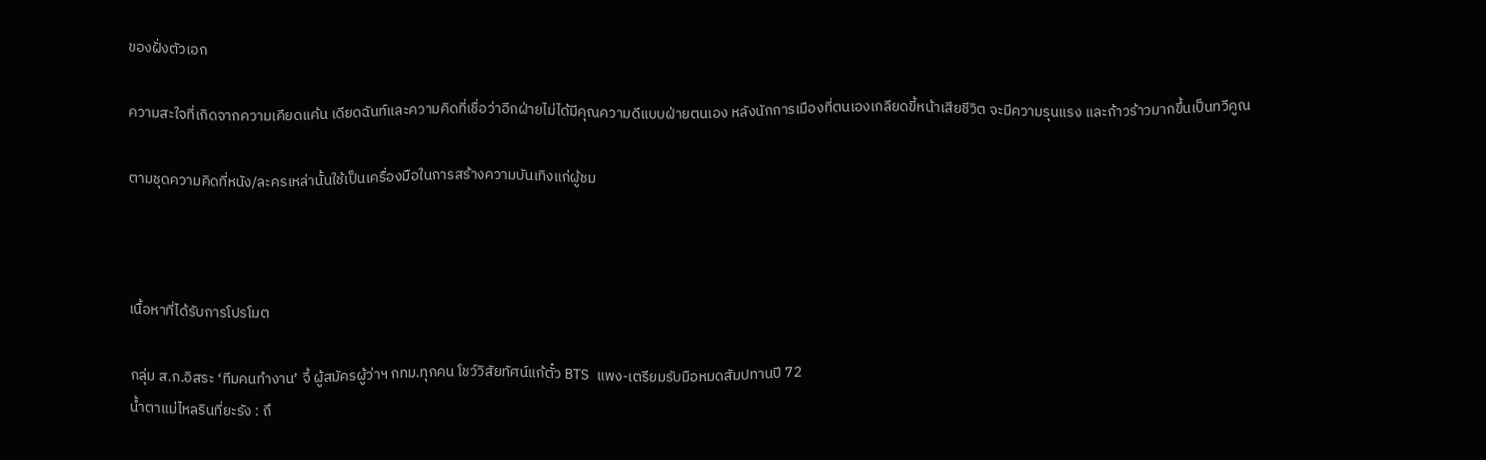ของฝั่งตัวเอก

ความสะใจที่เกิดจากความเคียดแค้น เดียดฉันท์และความคิดที่เชื่อว่าอีกฝ่ายไม่ได้มีคุณความดีแบบฝ่ายตนเอง หลังนักการเมืองที่ตนเองเกลียดขี้หน้าเสียชีวิต จะมีความรุนแรง และก้าวร้าวมากขึ้นเป็นทวีคูณ

ตามชุดความคิดที่หนัง/ละครเหล่านั้นใช้เป็นเครื่องมือในการสร้างความบันเทิงแก่ผู้ชม



เนื้อหาที่ได้รับการโปรโมต

กลุ่ม ส.ก.อิสระ ‘ทีมคนทำงาน’ จี้ ผู้สมัครผู้ว่าฯ กทม.ทุกคน โชว์วิสัยทัศน์แก้ตั๋ว BTS แพง-เตรียมรับมือหมดสัมปทานปี 72
น้ำตาแม่ไหลรินที่ยะรัง : ถึ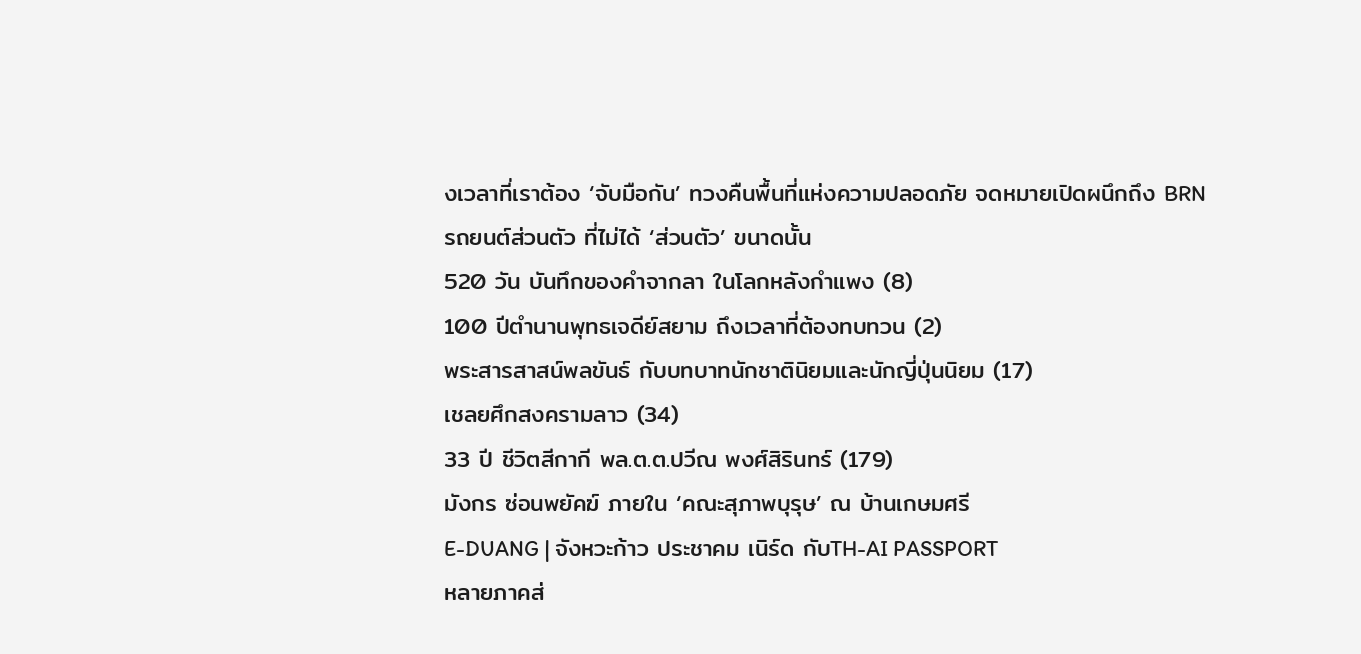งเวลาที่เราต้อง ‘จับมือกัน’ ทวงคืนพื้นที่แห่งความปลอดภัย จดหมายเปิดผนึกถึง BRN
รถยนต์ส่วนตัว ที่ไม่ได้ ‘ส่วนตัว’ ขนาดนั้น
520 วัน บันทึกของคำจากลา ในโลกหลังกำแพง (8)
100 ปีตำนานพุทธเจดีย์สยาม ถึงเวลาที่ต้องทบทวน (2)
พระสารสาสน์พลขันธ์ กับบทบาทนักชาตินิยมและนักญี่ปุ่นนิยม (17)
เชลยศึกสงครามลาว (34)
33 ปี ชีวิตสีกากี พล.ต.ต.ปวีณ พงศ์สิรินทร์ (179)
มังกร ซ่อนพยัคฆ์ ภายใน ‘คณะสุภาพบุรุษ’ ณ บ้านเกษมศรี
E-DUANG | จังหวะก้าว ประชาคม เนิร์ด กับTH-AI PASSPORT
หลายภาคส่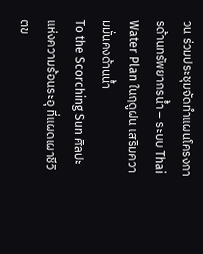วน ร่วมประชุมจัดทำแผนโครงการด้านทรัพยากรน้ำ – ระบบ Thai Water Plan ในฤดูฝน เสริมความมั่นคงด้านน้ำ
To the Scorching Sun ศิลปะแห่งความร้อนระอุ ที่แผดเผาชีวิตข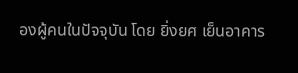องผู้คนในปัจจุบัน โดย ยิ่งยศ เย็นอาคาร